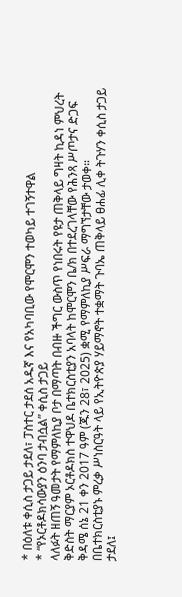* በዕለቱ ቀሲስ ታጋይ ታደለ፣ ፓስተር ታደሰ አዱኛ እና የአካባቢው የሞርሞን ተወካይ ተገኝተዋል
* “የኦርቶዶክሳውያን ዕንባ ታብሷል” ቀሲስ ታጋይ
ላለፉት ዘጠኝ ዓመታት የማምለኪያ ቦታ በማጣት በብዙ ችግር ውስጥ የነበሩት የዩታ ጠቅላይ ግዛት ኪዳነ ምህረት ቅድስት ማርያም ኦርቶዶክስ ተዋህዶ ቤተክርስቲያን አባላት ከሞርሞን ቤ/ክ በተደረገላቸው የሕንጻ ሥጦታና ድጋፍ ቅዳሜ ሰኔ 21 ቀን 2017 ዓም (ጁን 28፣ 2025) ቋሚ የማምለኪያ ሥፍራ ማግኘታቸው ታወቀ።
በቤተክርስቲያኑ ምረቃ ሥነስርዓት ላይ የኢትዮጵያ ሃይማኖት ተቋማት ጉባኤ ጠቅላይ ፀሐፊ ሊቀ ትጉሃን ቀሲስ ታጋይ ታደለ፤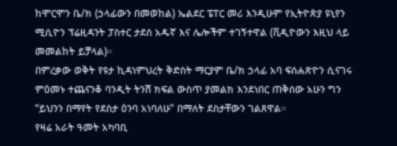ከሞርሞን ቤ/ክ (ኃላፊውን በመወከል) ኤልደር ፔፐር መሪ እንዲሁም የኢትዮጵያ ዩኒየን ሚሲዮን ፕሬዚዳንት ፓስተር ታደሰ አዱኛ እና ሌሎችም ተገኝተዋል (ቪዲዮውን እዚህ ላይ መመልከት ይቻላል)።
በምረቃው ወቅት የዩታ ኪዳነምህረት ቅድስት ማርያም ቤ/ክ ኃላፊ አባ ፍሰሐጽዮን ሲናገሩ ምዕመኑ ተጨናንቆ ባንዲት ትንሽ ክፍል ውስጥ ያመልክ እንደነበር ጠቅሰው አሁን ግን “ይህንን በማየት የደስታ ዕንባ አነባለሁ” በማለት ደስታቸውን ገልጸዋል።
የዛሬ አራት ዓመት አካባቢ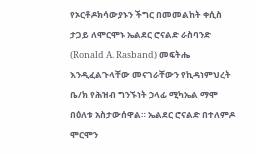የኦርቶዶክሳውያኑን ችግር በመመልከት ቀሲስ ታጋይ ለሞርሞኑ ኤልደር ሮናልድ ራስባንድ (Ronald A. Rasband) መፍትሔ እንዲፈልጉላቸው መናገራቸውን የኪዳነምህረት ቤ/ክ የሕዝብ ግንኙነት ኃላፊ ሚካኤል ማሞ በዕለቱ አስታውሰዋል። ኤልደር ሮናልድ በተለምዶ ሞርሞን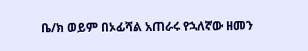ቤ/ክ ወይም በኦፊሻል አጠራሩ የኋለኛው ዘመን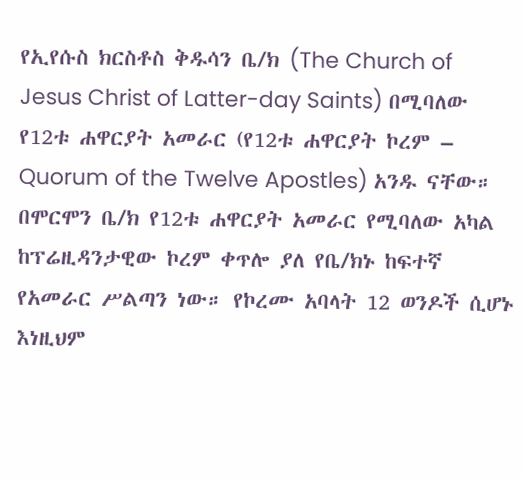የኢየሱስ ክርስቶስ ቅዱሳን ቤ/ክ (The Church of Jesus Christ of Latter-day Saints) በሚባለው የ12ቱ ሐዋርያት አመራር (የ12ቱ ሐዋርያት ኮረም – Quorum of the Twelve Apostles) አንዱ ናቸው።
በሞርሞን ቤ/ክ የ12ቱ ሐዋርያት አመራር የሚባለው አካል ከፕሬዚዳንታዊው ኮረም ቀጥሎ ያለ የቤ/ክኑ ከፍተኛ የአመራር ሥልጣን ነው። የኮረሙ አባላት 12 ወንዶች ሲሆኑ እነዚህም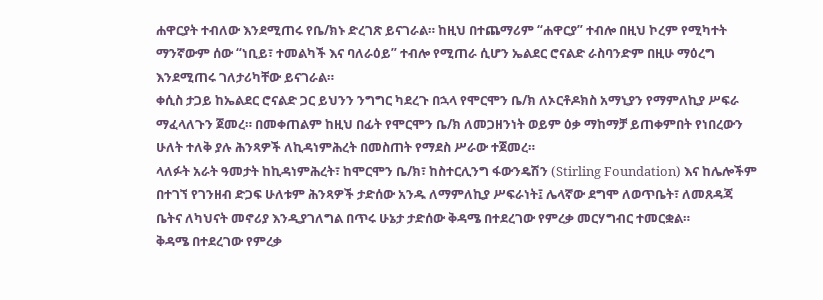ሐዋርያት ተብለው እንደሚጠሩ የቤ/ክኑ ድረገጽ ይናገራል። ከዚህ በተጨማሪም “ሐዋርያ” ተብሎ በዚህ ኮረም የሚካተት ማንኛውም ሰው “ነቢይ፣ ተመልካች እና ባለራዕይ” ተብሎ የሚጠራ ሲሆን ኤልደር ሮናልድ ራስባንድም በዚሁ ማዕረግ እንደሚጠሩ ገለታሪካቸው ይናገራል።
ቀሲስ ታጋይ ከኤልደር ሮናልድ ጋር ይህንን ንግግር ካደረጉ በኋላ የሞርሞን ቤ/ክ ለኦርቶዶክስ አማኒያን የማምለኪያ ሥፍራ ማፈላለጉን ጀመረ። በመቀጠልም ከዚህ በፊት የሞርሞን ቤ/ክ ለመጋዘንነት ወይም ዕቃ ማከማቻ ይጠቀምበት የነበረውን ሁለት ተለቅ ያሉ ሕንጻዎች ለኪዳነምሕረት በመስጠት የማደስ ሥራው ተጀመረ።
ላለፉት አራት ዓመታት ከኪዳነምሕረት፣ ከሞርሞን ቤ/ክ፣ ከስተርሊንግ ፋውንዴሽን (Stirling Foundation) እና ከሌሎችም በተገኘ የገንዘብ ድጋፍ ሁለቱም ሕንጻዎች ታድሰው አንዱ ለማምለኪያ ሥፍራነት፤ ሌላኛው ደግሞ ለወጥቤት፣ ለመጸዳጃ ቤትና ለካህናት መኖሪያ እንዲያገለግል በጥሩ ሁኔታ ታድሰው ቅዳሜ በተደረገው የምረቃ መርሃግብር ተመርቋል።
ቅዳሜ በተደረገው የምረቃ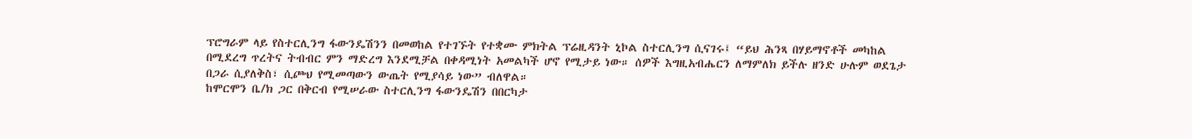ፕሮግራም ላይ የስተርሊንግ ፋውንዴሽንን በመወከል የተገኙት የተቋሙ ምክትል ፕሬዚዳንት ኒኮል ስተርሊንግ ሲናገሩ፤ “ይህ ሕንጻ በሃይማኖቶች መካከል በሚደረግ ጥረትና ትብብር ምን ማድረግ እንደሚቻል በቀዳሚነት አመልካች ሆኖ የሚታይ ነው። ሰዎች እግዚአብሔርን ለማምለክ ይችሉ ዘንድ ሁሉም ወደጌታ በጋራ ሲያለቅስ፣ ሲጮህ የሚመጣውን ውጤት የሚያሳይ ነው” ብለዋል።
ከሞርሞን ቤ/ክ ጋር በቅርብ የሚሠራው ስተርሊንግ ፋውንዴሽን በበርካታ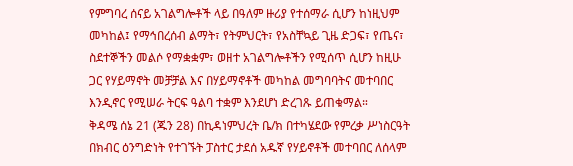የምግባረ ሰናይ አገልግሎቶች ላይ በዓለም ዙሪያ የተሰማራ ሲሆን ከነዚህም መካከል፤ የማኅበረሰብ ልማት፣ የትምህርት፣ የአስቸኳይ ጊዜ ድጋፍ፣ የጤና፣ ስደተኞችን መልሶ የማቋቋም፣ ወዘተ አገልግሎቶችን የሚሰጥ ሲሆን ከዚሁ ጋር የሃይማኖት መቻቻል እና በሃይማኖቶች መካከል መግባባትና መተባበር እንዲኖር የሚሠራ ትርፍ ዓልባ ተቋም እንደሆነ ድረገጹ ይጠቁማል።
ቅዳሜ ሰኔ 21 (ጁን 28) በኪዳነምህረት ቤ/ክ በተካሄደው የምረቃ ሥነስርዓት በክብር ዕንግድነት የተገኙት ፓስተር ታደሰ አዱኛ የሃይኖቶች መተባበር ለሰላም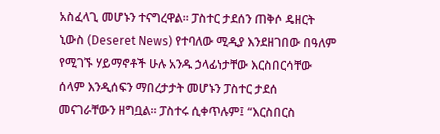አስፈላጊ መሆኑን ተናግረዋል። ፓስተር ታደሰን ጠቅሶ ዴዘርት ኒውስ (Deseret News) የተባለው ሚዲያ እንደዘገበው በዓለም የሚገኙ ሃይማኖቶች ሁሉ አንዱ ኃላፊነታቸው እርስበርሳቸው ሰላም እንዲሰፍን ማበረታታት መሆኑን ፓስተር ታደሰ መናገራቸውን ዘግቧል። ፓስተሩ ሲቀጥሉም፤ “እርስበርስ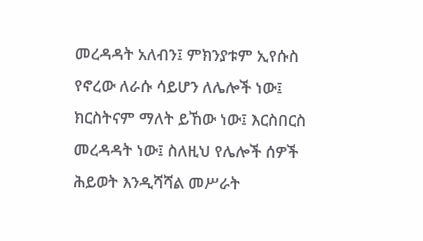መረዳዳት አለብን፤ ምክንያቱም ኢየሱስ የኖረው ለራሱ ሳይሆን ለሌሎች ነው፤ ክርስትናም ማለት ይኸው ነው፤ እርስበርስ መረዳዳት ነው፤ ስለዚህ የሌሎች ሰዎች ሕይወት እንዲሻሻል መሥራት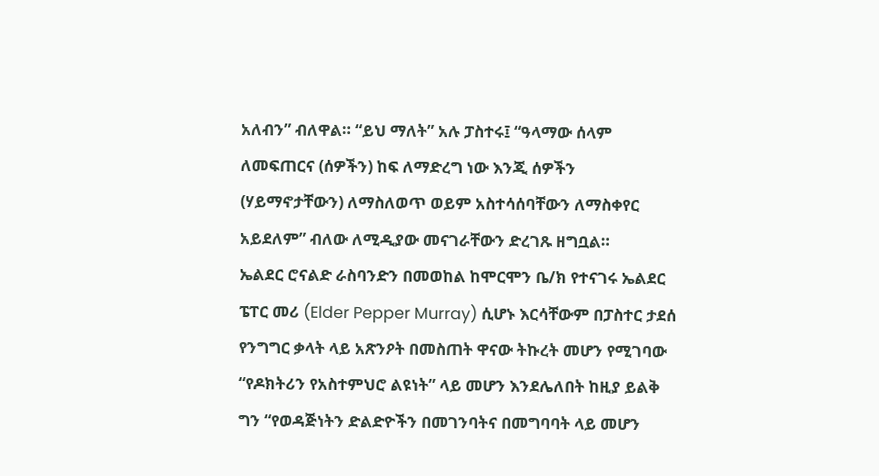አለብን” ብለዋል። “ይህ ማለት” አሉ ፓስተሩ፤ “ዓላማው ሰላም ለመፍጠርና (ሰዎችን) ከፍ ለማድረግ ነው እንጂ ሰዎችን (ሃይማኖታቸውን) ለማስለወጥ ወይም አስተሳሰባቸውን ለማስቀየር አይደለም” ብለው ለሚዲያው መናገራቸውን ድረገጹ ዘግቧል።
ኤልደር ሮናልድ ራስባንድን በመወከል ከሞርሞን ቤ/ክ የተናገሩ ኤልደር ፔፐር መሪ (Elder Pepper Murray) ሲሆኑ እርሳቸውም በፓስተር ታደሰ የንግግር ቃላት ላይ አጽንዖት በመስጠት ዋናው ትኩረት መሆን የሚገባው “የዶክትሪን የአስተምህሮ ልዩነት” ላይ መሆን እንደሌለበት ከዚያ ይልቅ ግን “የወዳጅነትን ድልድዮችን በመገንባትና በመግባባት ላይ መሆን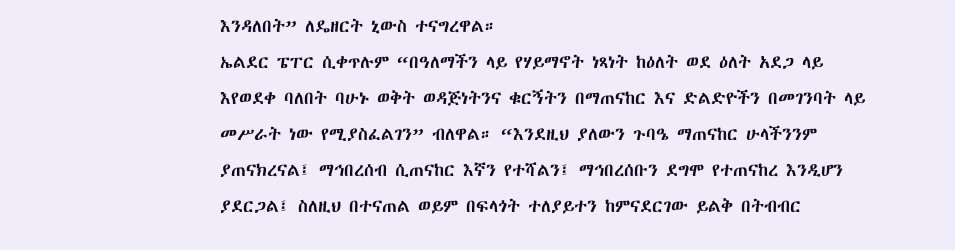እንዳለበት” ለዴዘርት ኒውስ ተናግረዋል።
ኤልደር ፔፐር ሲቀጥሉም “በዓለማችን ላይ የሃይማኖት ነጻነት ከዕለት ወደ ዕለት አደጋ ላይ እየወደቀ ባለበት ባሁኑ ወቅት ወዳጅነትንና ቁርኝትን በማጠናከር እና ድልድዮችን በመገንባት ላይ መሥራት ነው የሚያስፈልገን” ብለዋል። “እንደዚህ ያለውን ጉባዔ ማጠናከር ሁላችንንም ያጠናክረናል፤ ማኅበረሰብ ሲጠናከር እኛን የተሻልን፤ ማኅበረሰቡን ደግሞ የተጠናከረ እንዲሆን ያደርጋል፤ ስለዚህ በተናጠል ወይም በፍላጎት ተለያይተን ከምናደርገው ይልቅ በትብብር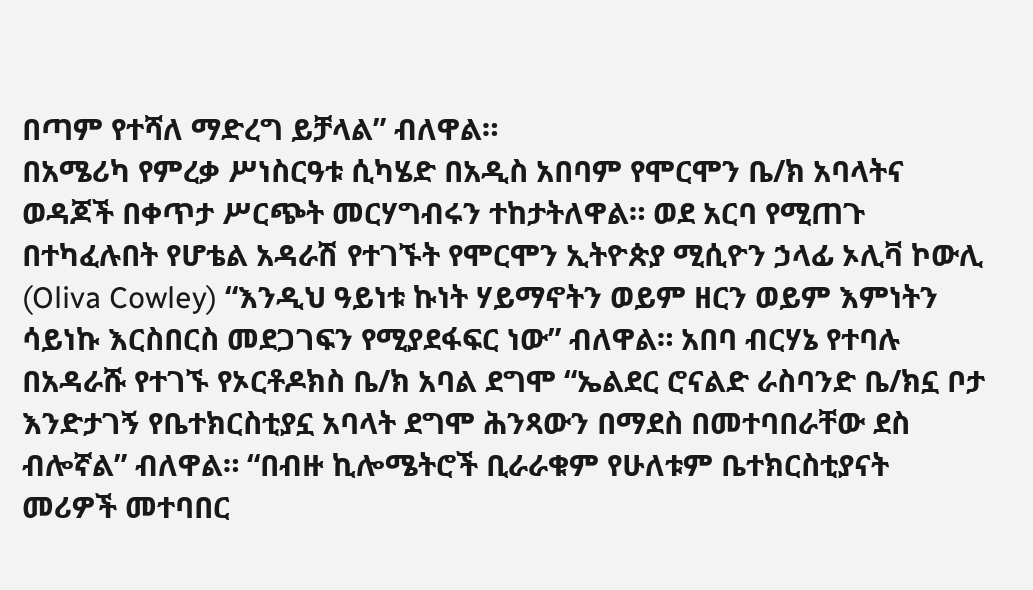በጣም የተሻለ ማድረግ ይቻላል” ብለዋል።
በአሜሪካ የምረቃ ሥነስርዓቱ ሲካሄድ በአዲስ አበባም የሞርሞን ቤ/ክ አባላትና ወዳጆች በቀጥታ ሥርጭት መርሃግብሩን ተከታትለዋል። ወደ አርባ የሚጠጉ በተካፈሉበት የሆቴል አዳራሽ የተገኙት የሞርሞን ኢትዮጵያ ሚሲዮን ኃላፊ ኦሊቫ ኮውሊ (Oliva Cowley) “እንዲህ ዓይነቱ ኩነት ሃይማኖትን ወይም ዘርን ወይም እምነትን ሳይነኩ እርስበርስ መደጋገፍን የሚያደፋፍር ነው” ብለዋል። አበባ ብርሃኔ የተባሉ በአዳራሹ የተገኙ የኦርቶዶክስ ቤ/ክ አባል ደግሞ “ኤልደር ሮናልድ ራስባንድ ቤ/ክኗ ቦታ እንድታገኝ የቤተክርስቲያኗ አባላት ደግሞ ሕንጻውን በማደስ በመተባበራቸው ደስ ብሎኛል” ብለዋል። “በብዙ ኪሎሜትሮች ቢራራቁም የሁለቱም ቤተክርስቲያናት መሪዎች መተባበር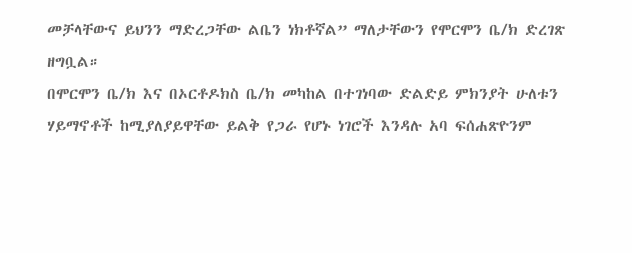መቻላቸውና ይህንን ማድረጋቸው ልቤን ነክቶኛል” ማለታቸውን የሞርሞን ቤ/ክ ድረገጽ ዘግቧል።
በሞርሞን ቤ/ክ እና በኦርቶዶክስ ቤ/ክ መካከል በተገነባው ድልድይ ምክንያት ሁለቱን ሃይማኖቶች ከሚያለያይዋቸው ይልቅ የጋራ የሆኑ ነገሮች እንዳሉ አባ ፍሰሐጽዮንም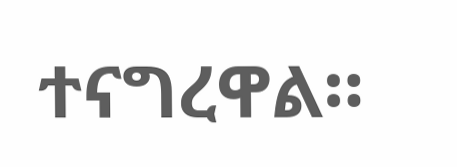ተናግረዋል።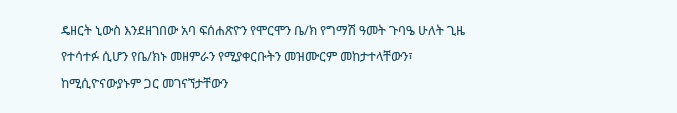ዴዘርት ኒውስ እንደዘገበው አባ ፍሰሐጽዮን የሞርሞን ቤ/ክ የግማሽ ዓመት ጉባዔ ሁለት ጊዜ የተሳተፉ ሲሆን የቤ/ክኑ መዘምራን የሚያቀርቡትን መዝሙርም መከታተላቸውን፣ ከሚሲዮናውያኑም ጋር መገናኘታቸውን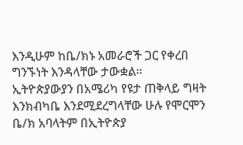እንዲሁም ከቤ/ክኑ አመራሮች ጋር የቀረበ ግንኙነት እንዳላቸው ታውቋል።
ኢትዮጵያውያን በአሜሪካ የዩታ ጠቅላይ ግዛት እንክብካቤ እንደሚደረግላቸው ሁሉ የሞርሞን ቤ/ክ አባላትም በኢትዮጵያ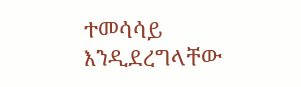ተመሳሳይ እንዲደረግላቸው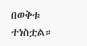በወቅቱ ተነስቷል።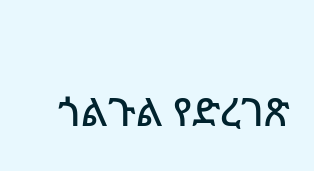ጎልጉል የድረገጽ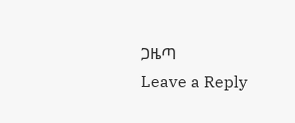ጋዜጣ
Leave a Reply